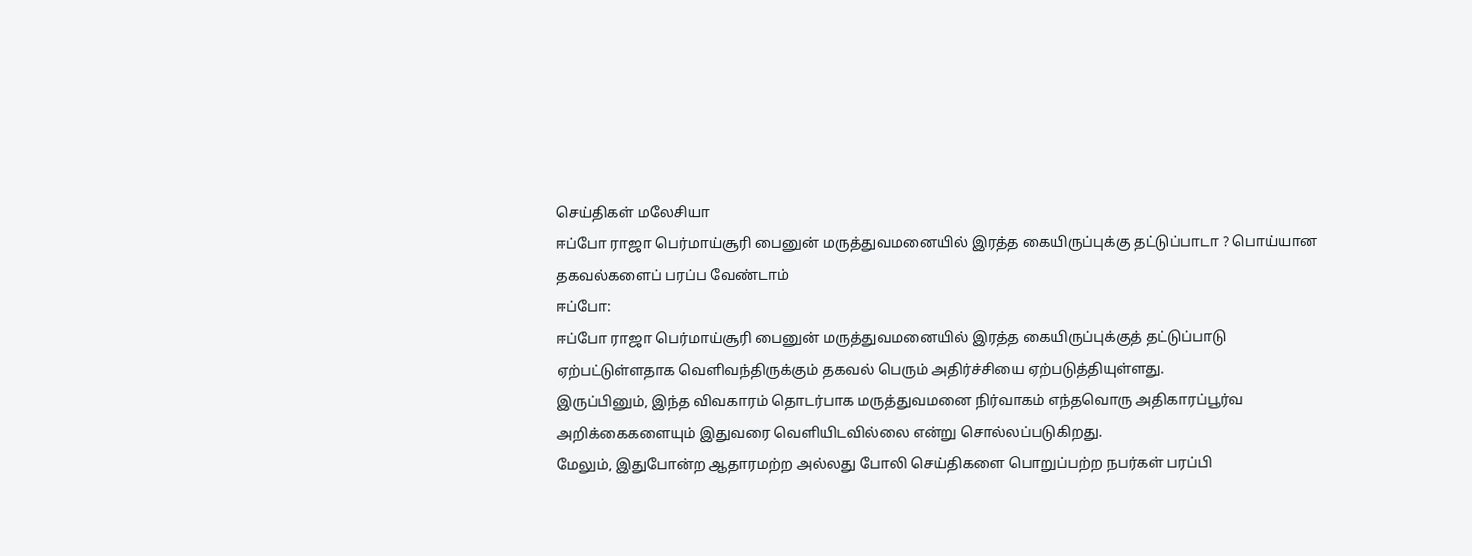செய்திகள் மலேசியா
ஈப்போ ராஜா பெர்மாய்சூரி பைனுன் மருத்துவமனையில் இரத்த கையிருப்புக்கு தட்டுப்பாடா ? பொய்யான தகவல்களைப் பரப்ப வேண்டாம்
ஈப்போ:
ஈப்போ ராஜா பெர்மாய்சூரி பைனுன் மருத்துவமனையில் இரத்த கையிருப்புக்குத் தட்டுப்பாடு ஏற்பட்டுள்ளதாக வெளிவந்திருக்கும் தகவல் பெரும் அதிர்ச்சியை ஏற்படுத்தியுள்ளது.
இருப்பினும், இந்த விவகாரம் தொடர்பாக மருத்துவமனை நிர்வாகம் எந்தவொரு அதிகாரப்பூர்வ அறிக்கைகளையும் இதுவரை வெளியிடவில்லை என்று சொல்லப்படுகிறது.
மேலும், இதுபோன்ற ஆதாரமற்ற அல்லது போலி செய்திகளை பொறுப்பற்ற நபர்கள் பரப்பி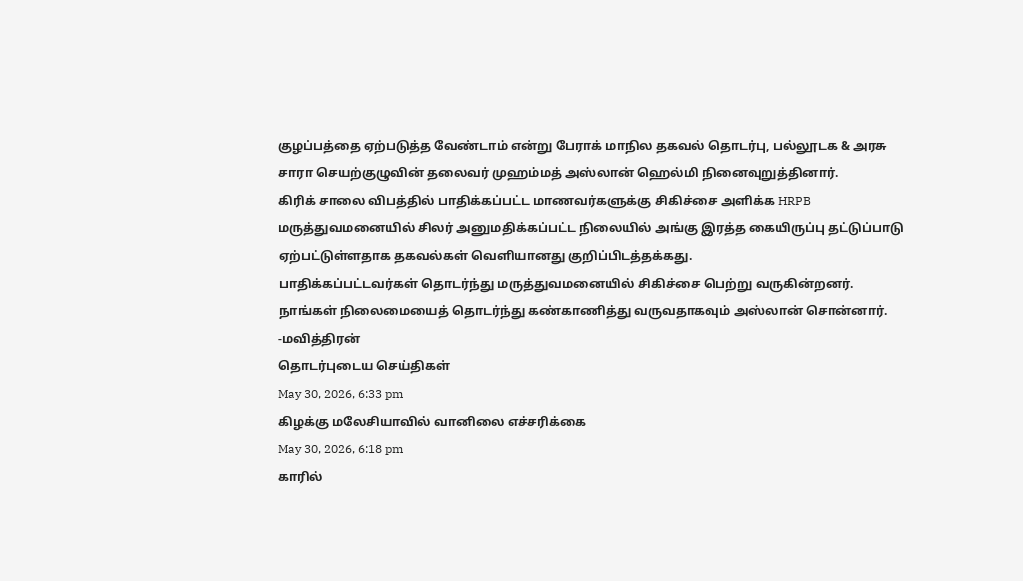குழப்பத்தை ஏற்படுத்த வேண்டாம் என்று பேராக் மாநில தகவல் தொடர்பு, பல்லூடக & அரசு சாரா செயற்குழுவின் தலைவர் முஹம்மத் அஸ்லான் ஹெல்மி நினைவுறுத்தினார்.
கிரிக் சாலை விபத்தில் பாதிக்கப்பட்ட மாணவர்களுக்கு சிகிச்சை அளிக்க HRPB மருத்துவமனையில் சிலர் அனுமதிக்கப்பட்ட நிலையில் அங்கு இரத்த கையிருப்பு தட்டுப்பாடு ஏற்பட்டுள்ளதாக தகவல்கள் வெளியானது குறிப்பிடத்தக்கது.
பாதிக்கப்பட்டவர்கள் தொடர்ந்து மருத்துவமனையில் சிகிச்சை பெற்று வருகின்றனர். நாங்கள் நிலைமையைத் தொடர்ந்து கண்காணித்து வருவதாகவும் அஸ்லான் சொன்னார்.
-மவித்திரன்
தொடர்புடைய செய்திகள்
May 30, 2026, 6:33 pm
கிழக்கு மலேசியாவில் வானிலை எச்சரிக்கை
May 30, 2026, 6:18 pm
காரில்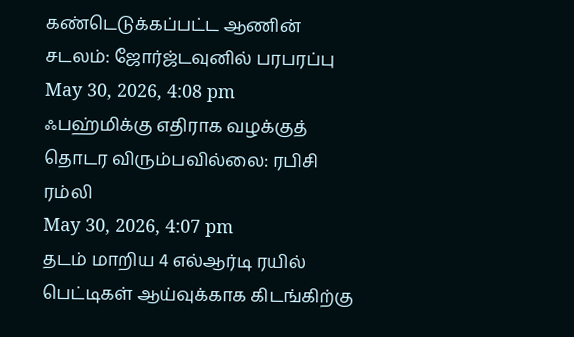கண்டெடுக்கப்பட்ட ஆணின் சடலம்: ஜோர்ஜ்டவுனில் பரபரப்பு
May 30, 2026, 4:08 pm
ஃபஹ்மிக்கு எதிராக வழக்குத் தொடர விரும்பவில்லை: ரபிசி ரம்லி
May 30, 2026, 4:07 pm
தடம் மாறிய 4 எல்ஆர்டி ரயில் பெட்டிகள் ஆய்வுக்காக கிடங்கிற்கு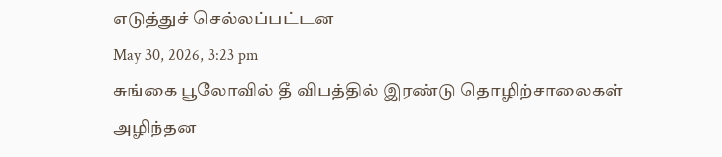எடுத்துச் செல்லப்பட்டன
May 30, 2026, 3:23 pm
சுங்கை பூலோவில் தீ விபத்தில் இரண்டு தொழிற்சாலைகள் அழிந்தன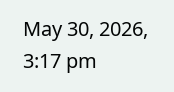May 30, 2026, 3:17 pm